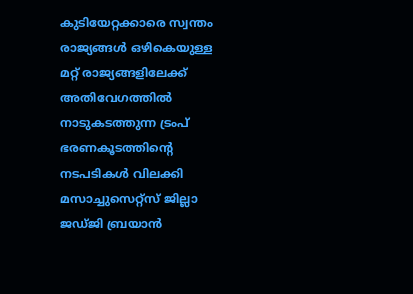കുടിയേറ്റക്കാരെ സ്വന്തം രാജ്യങ്ങള്‍ ഒഴികെയുള്ള മറ്റ് രാജ്യങ്ങളിലേക്ക് അതിവേഗത്തില്‍ നാടുകടത്തുന്ന ട്രംപ് ഭരണകൂടത്തിന്റെ നടപടികള്‍ വിലക്കി മസാച്ചുസെറ്റ്‌സ് ജില്ലാ ജഡ്ജി ബ്രയാന്‍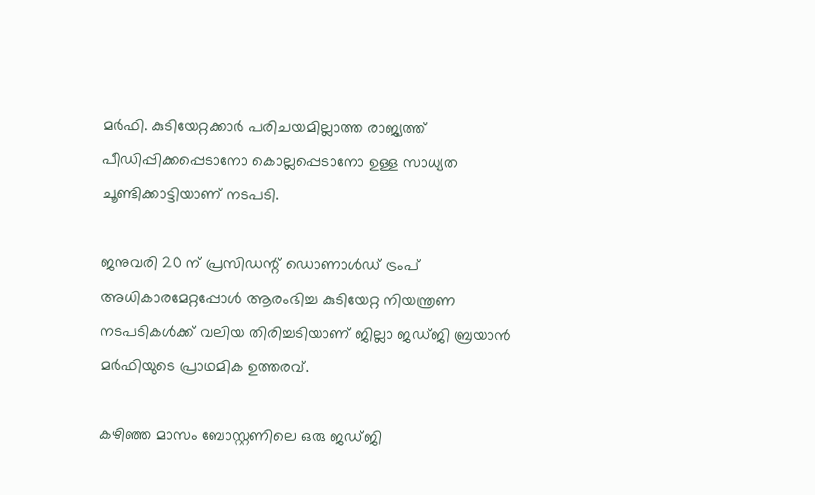മര്‍ഫി. കുടിയേറ്റക്കാര്‍ പരിചയമില്ലാത്ത രാജ്യത്ത് പീഡിപ്പിക്കപ്പെടാനോ കൊല്ലപ്പെടാനോ ഉള്ള സാധ്യത ചൂണ്ടിക്കാട്ടിയാണ് നടപടി.

ജനുവരി 20 ന് പ്രസിഡന്റ് ഡൊണാള്‍ഡ് ട്രംപ് അധികാരമേറ്റപ്പോള്‍ ആരംഭിച്ച കുടിയേറ്റ നിയന്ത്രണ നടപടികള്‍ക്ക് വലിയ തിരിച്ചടിയാണ് ജില്ലാ ജഡ്ജി ബ്രയാന്‍ മര്‍ഫിയുടെ പ്രാഥമിക ഉത്തരവ്.

കഴിഞ്ഞ മാസം ബോസ്റ്റണിലെ ഒരു ജഡ്ജി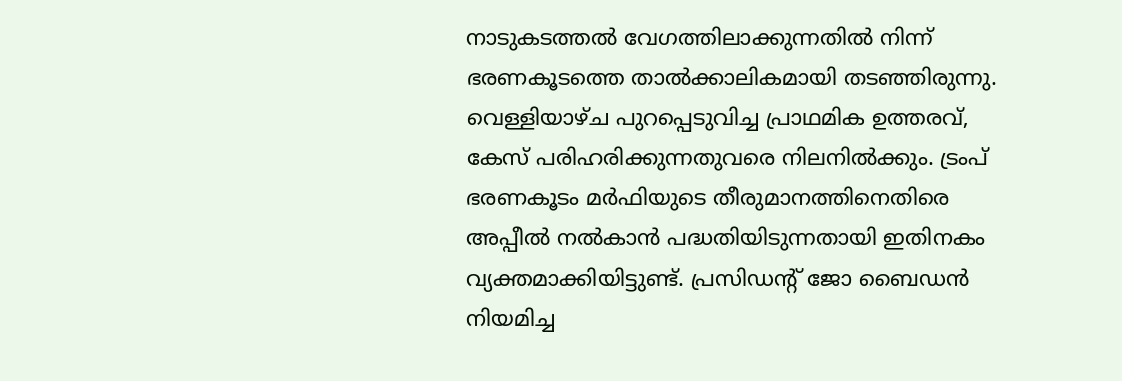നാടുകടത്തല്‍ വേഗത്തിലാക്കുന്നതില്‍ നിന്ന് ഭരണകൂടത്തെ താല്‍ക്കാലികമായി തടഞ്ഞിരുന്നു. വെള്ളിയാഴ്ച പുറപ്പെടുവിച്ച പ്രാഥമിക ഉത്തരവ്, കേസ് പരിഹരിക്കുന്നതുവരെ നിലനില്‍ക്കും. ട്രംപ് ഭരണകൂടം മര്‍ഫിയുടെ തീരുമാനത്തിനെതിരെ അപ്പീല്‍ നല്‍കാന്‍ പദ്ധതിയിടുന്നതായി ഇതിനകം വ്യക്തമാക്കിയിട്ടുണ്ട്. പ്രസിഡന്റ് ജോ ബൈഡന്‍ നിയമിച്ച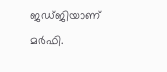ജഡ്ജിയാണ് മര്‍ഫി.